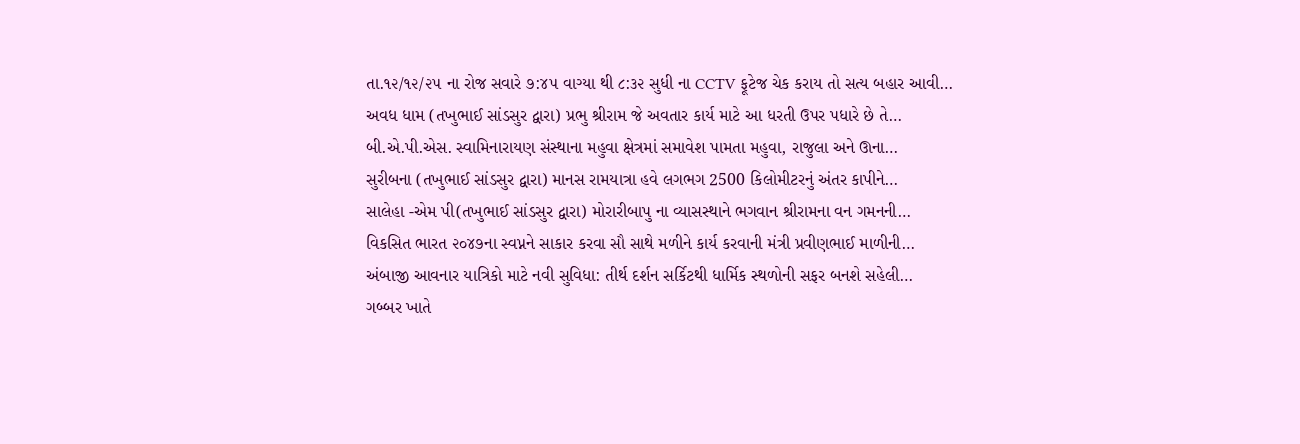તા.૧૨/૧૨/૨૫ ના રોજ સવારે ૭:૪૫ વાગ્યા થી ૮:૩૨ સુધી ના CCTV ફૂટેજ ચેક કરાય તો સત્ય બહાર આવી…
અવધ ધામ (તખુભાઈ સાંડસુર દ્વારા) પ્રભુ શ્રીરામ જે અવતાર કાર્ય માટે આ ધરતી ઉપર પધારે છે તે…
બી.એ.પી.એસ. સ્વામિનારાયણ સંસ્થાના મહુવા ક્ષેત્રમાં સમાવેશ પામતા મહુવા, રાજુલા અને ઊના…
સુરીબના (તખુભાઈ સાંડસુર દ્વારા) માનસ રામયાત્રા હવે લગભગ 2500 કિલોમીટરનું અંતર કાપીને…
સાલેહા -એમ પી(તખુભાઈ સાંડસુર દ્વારા) મોરારીબાપુ ના વ્યાસસ્થાને ભગવાન શ્રીરામના વન ગમનની…
વિકસિત ભારત ૨૦૪૭ના સ્વપ્નને સાકાર કરવા સૌ સાથે મળીને કાર્ય કરવાની મંત્રી પ્રવીણભાઈ માળીની…
અંબાજી આવનાર યાત્રિકો માટે નવી સુવિધા: તીર્થ દર્શન સર્કિટથી ધાર્મિક સ્થળોની સફર બનશે સહેલી…
ગબ્બર ખાતે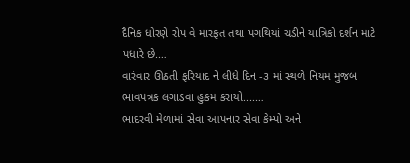દૈનિક ધોરણે રોપ વે મારફત તથા પગથિયાં ચડીને યાત્રિકો દર્શન માટે પધારે છે.…
વારંવાર ઊઠતી ફરિયાદ ને લીધે દિન -૩ માં સ્થળે નિયમ મુજબ ભાવપત્રક લગાડવા હુકમ કરાયો....…
ભાદરવી મેળામાં સેવા આપનાર સેવા કેમ્પો અને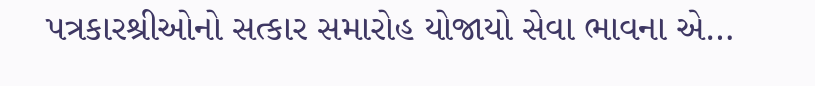પત્રકારશ્રીઓનો સત્કાર સમારોહ યોજાયો સેવા ભાવના એ…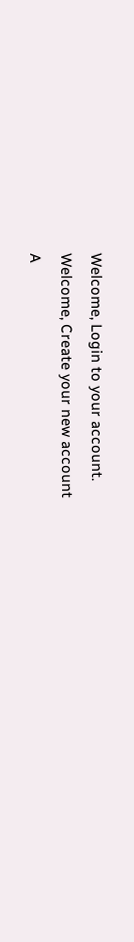Welcome, Login to your account.
Welcome, Create your new account
A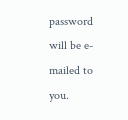password will be e-mailed to you.